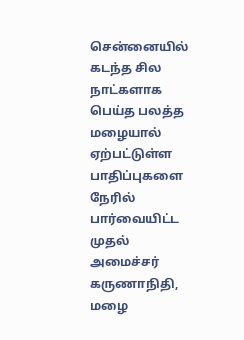சென்னையில் கடந்த சில நாட்களாக பெய்த பலத்த மழையால் ஏற்பட்டுள்ள பாதிப்புகளை நேரில் பார்வையிட்ட முதல் அமைச்சர் கருணாநிதி, மழை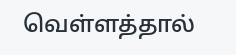வெள்ளத்தால்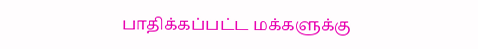பாதிக்கப்பட்ட மக்களுக்கு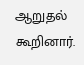ஆறுதல் கூறினார்.